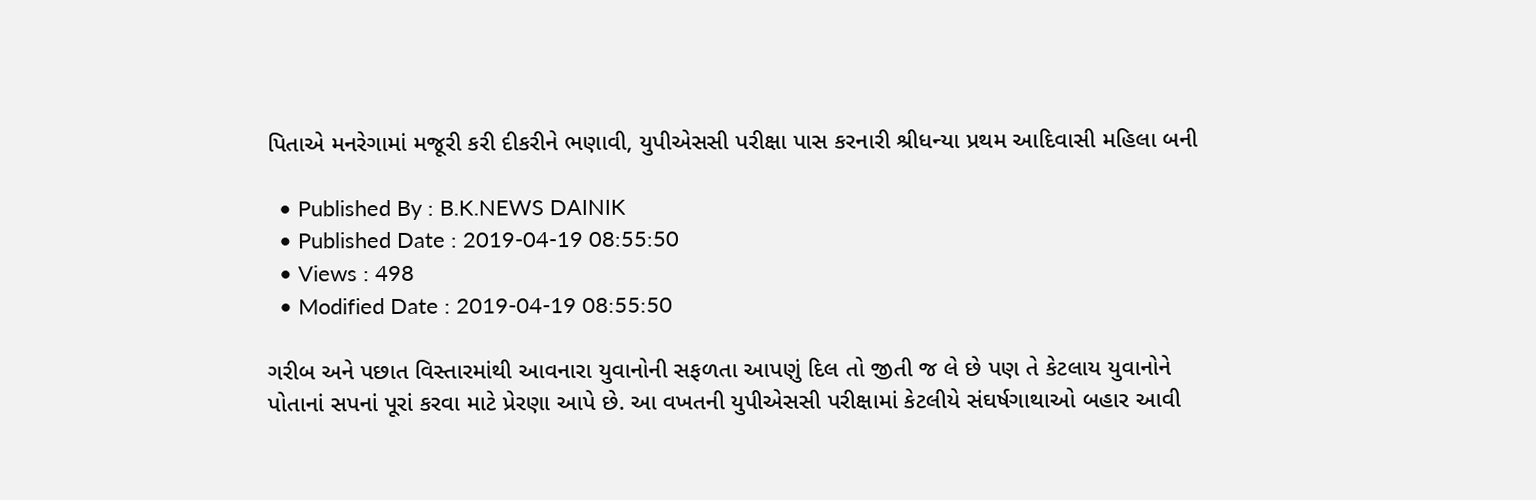પિતાએ મનરેગામાં મજૂરી કરી દીકરીને ભણાવી, યુપીએસસી પરીક્ષા પાસ કરનારી શ્રીધન્યા પ્રથમ આદિવાસી મહિલા બની

  • Published By : B.K.NEWS DAINIK
  • Published Date : 2019-04-19 08:55:50
  • Views : 498
  • Modified Date : 2019-04-19 08:55:50

ગરીબ અને પછાત વિસ્તારમાંથી આવનારા યુવાનોની સફળતા આપણું દિલ તો જીતી જ લે છે પણ તે કેટલાય યુવાનોને પોતાનાં સપનાં પૂરાં કરવા માટે પ્રેરણા આપે છે. આ વખતની યુપીએસસી પરીક્ષામાં કેટલીયે સંઘર્ષગાથાઓ બહાર આવી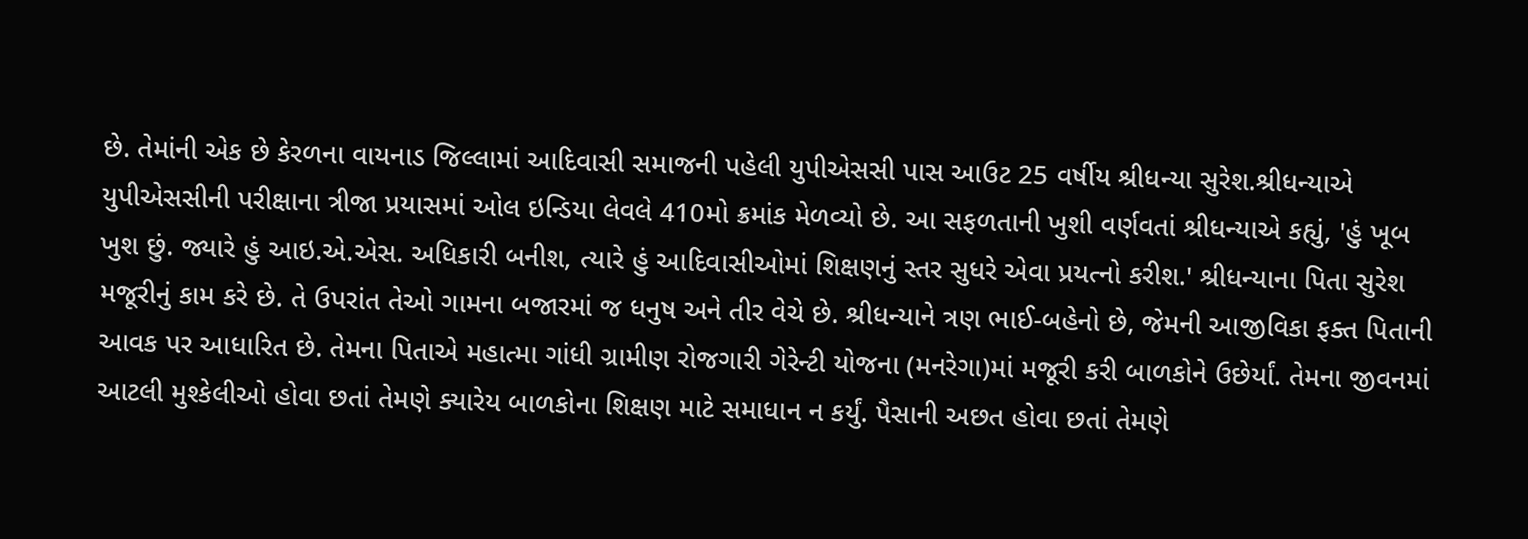છે. તેમાંની એક છે કેરળના વાયનાડ જિલ્લામાં આદિવાસી સમાજની પહેલી યુપીએસસી પાસ આઉટ 25 વર્ષીય શ્રીધન્યા સુરેશ.શ્રીધન્યાએ યુપીએસસીની પરીક્ષાના ત્રીજા પ્રયાસમાં ઓલ ઇન્ડિયા લેવલે 410મો ક્રમાંક મેળવ્યો છે. આ સફળતાની ખુશી વર્ણવતાં શ્રીધન્યાએ કહ્યું, 'હું ખૂબ ખુશ છું. જ્યારે હું આઇ.એ.એસ. અધિકારી બનીશ, ત્યારે હું આદિવાસીઓમાં શિક્ષણનું સ્તર સુધરે એવા પ્રયત્નો કરીશ.' શ્રીધન્યાના પિતા સુરેશ મજૂરીનું કામ કરે છે. તે ઉપરાંત તેઓ ગામના બજારમાં જ ધનુષ અને તીર વેચે છે. શ્રીધન્યાને ત્રણ ભાઈ-બહેનો છે, જેમની આજીવિકા ફક્ત પિતાની આવક પર આધારિત છે. તેમના પિતાએ મહાત્મા ગાંધી ગ્રામીણ રોજગારી ગેરેન્ટી યોજના (મનરેગા)માં મજૂરી કરી બાળકોને ઉછેર્યાં. તેમના જીવનમાં આટલી મુશ્કેલીઓ હોવા છતાં તેમણે ક્યારેય બાળકોના શિક્ષણ માટે સમાધાન ન કર્યું. પૈસાની અછત હોવા છતાં તેમણે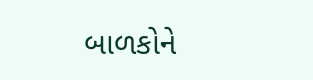બાળકોને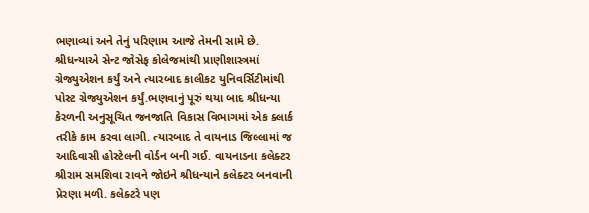ભણાવ્યાં અને તેનું પરિણામ આજે તેમની સામે છે. શ્રીધન્યાએ સેન્ટ જોસેફ કોલેજમાંથી પ્રાણીશાસ્ત્રમાં ગ્રેજ્યુએશન કર્યું અને ત્યારબાદ કાલીકટ યુનિવર્સિટીમાંથી પોસ્ટ ગ્રેજ્યુએશન કર્યું.ભણવાનું પૂરું થયા બાદ શ્રીધન્યા કેરળની અનુસૂચિત જનજાતિ વિકાસ વિભાગમાં એક ક્લાર્ક તરીકે કામ કરવા લાગી. ત્યારબાદ તે વાયનાડ જિલ્લામાં જ આદિવાસી હોસ્ટેલની વોર્ડન બની ગઈ. વાયનાડના કલેક્ટર શ્રીરામ સમશિવા રાવને જોઇને શ્રીધન્યાને કલેક્ટર બનવાની પ્રેરણા મળી. કલેક્ટરે પણ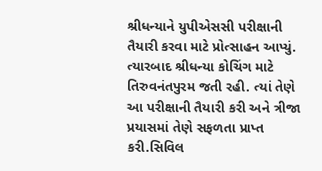શ્રીધન્યાને યુપીએસસી પરીક્ષાની તૈયારી કરવા માટે પ્રોત્સાહન આપ્યું. ત્યારબાદ શ્રીધન્યા કોચિંગ માટે તિરુવનંતપુરમ જતી રહી. ત્યાં તેણે આ પરીક્ષાની તૈયારી કરી અને ત્રીજા પ્રયાસમાં તેણે સફળતા પ્રાપ્ત કરી.સિવિલ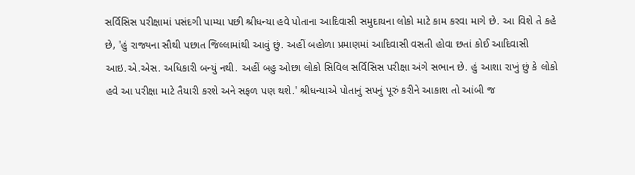સર્વિસિસ પરીક્ષામાં પસંદગી પામ્યા પછી શ્રીધન્યા હવે પોતાના આદિવાસી સમુદાયના લોકો માટે કામ કરવા માગે છે. આ વિશે તે કહે છે, 'હું રાજ્યના સૌથી પછાત જિલ્લામાંથી આવું છું. અહીં બહોળા પ્રમાણમાં આદિવાસી વસતી હોવા છતાં કોઈ આદિવાસી આઇ.એ.એસ. અધિકારી બન્યું નથી. અહીં બહુ ઓછા લોકો સિવિલ સર્વિસિસ પરીક્ષા અંગે સભાન છે. હું આશા રાખું છું કે લોકો હવે આ પરીક્ષા માટે તૈયારી કરશે અને સફળ પણ થશે.' શ્રીધન્યાએ પોતાનું સપનું પૂરું કરીને આકાશ તો આંબી જ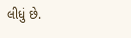લીધું છે.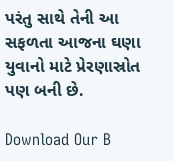પરંતુ સાથે તેની આ સફળતા આજના ઘણા યુવાનો માટે પ્રેરણાસ્રોત પણ બની છે.

Download Our B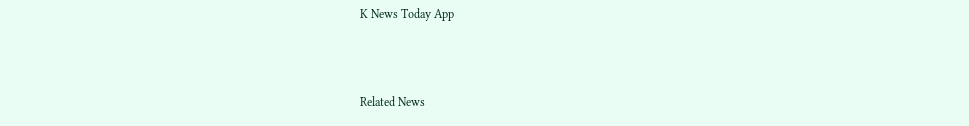K News Today App



Related News